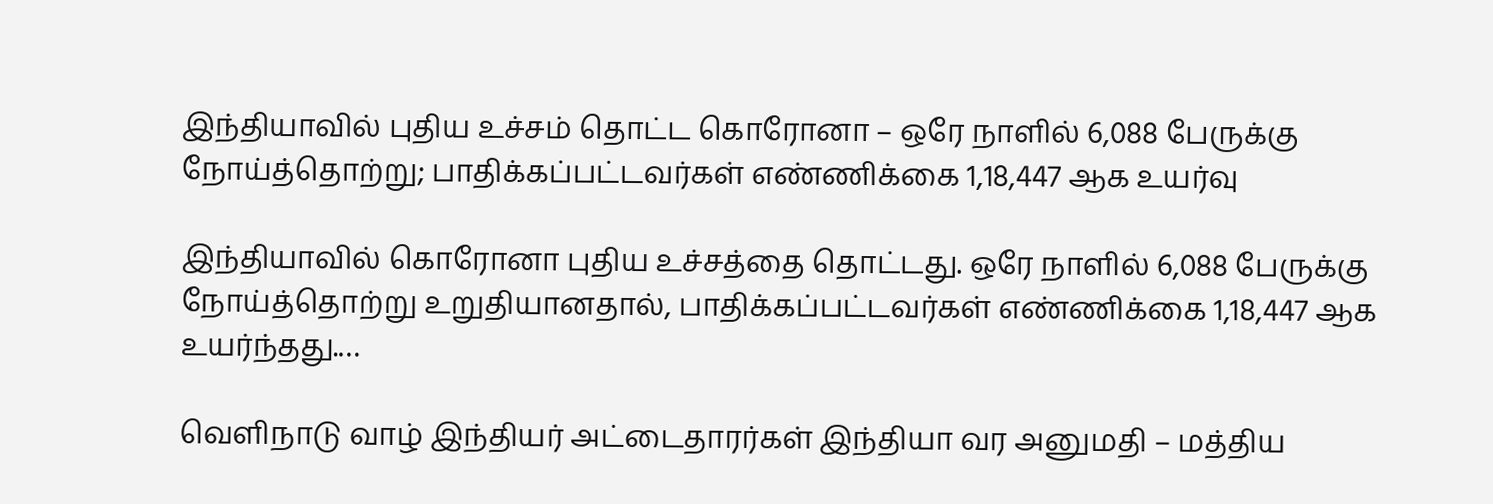இந்தியாவில் புதிய உச்சம் தொட்ட கொரோனா – ஒரே நாளில் 6,088 பேருக்கு நோய்த்தொற்று; பாதிக்கப்பட்டவர்கள் எண்ணிக்கை 1,18,447 ஆக உயர்வு

இந்தியாவில் கொரோனா புதிய உச்சத்தை தொட்டது. ஒரே நாளில் 6,088 பேருக்கு நோய்த்தொற்று உறுதியானதால், பாதிக்கப்பட்டவர்கள் எண்ணிக்கை 1,18,447 ஆக உயர்ந்தது.…

வெளிநாடு வாழ் இந்தியர் அட்டைதாரர்கள் இந்தியா வர அனுமதி – மத்திய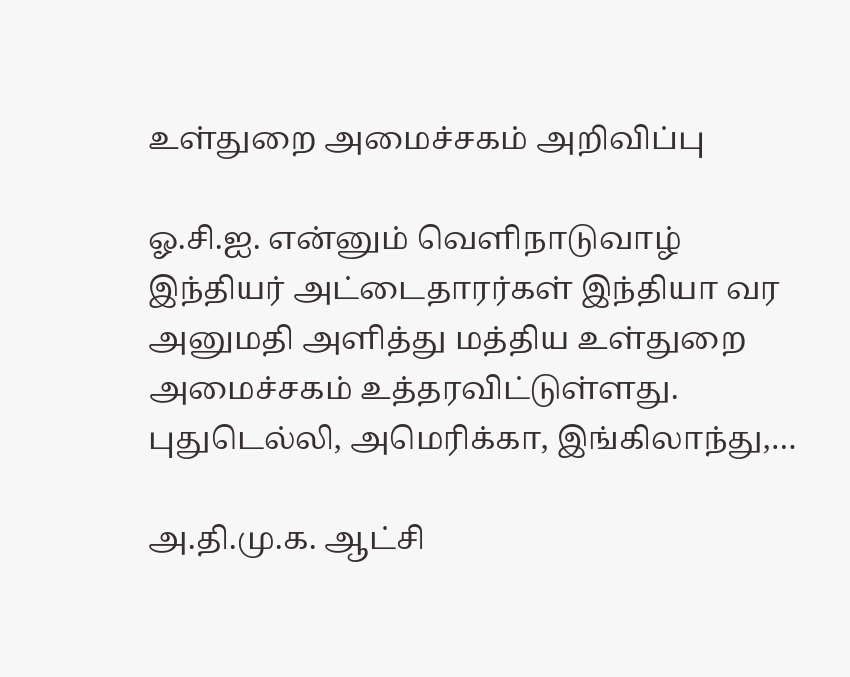உள்துறை அமைச்சகம் அறிவிப்பு

ஓ.சி.ஐ. என்னும் வெளிநாடுவாழ் இந்தியர் அட்டைதாரர்கள் இந்தியா வர அனுமதி அளித்து மத்திய உள்துறை அமைச்சகம் உத்தரவிட்டுள்ளது. புதுடெல்லி, அமெரிக்கா, இங்கிலாந்து,…

அ.தி.மு.க. ஆட்சி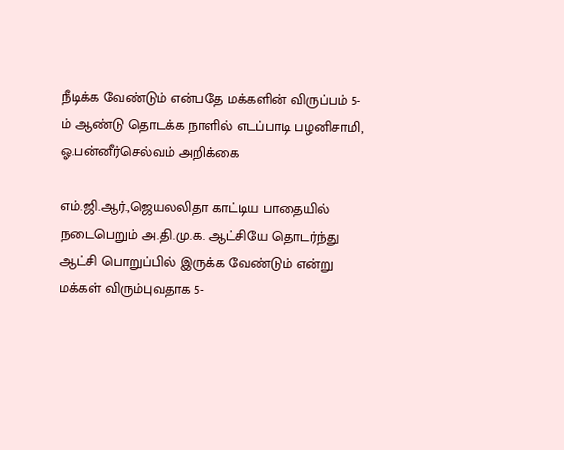நீடிக்க வேண்டும் என்பதே மக்களின் விருப்பம் 5-ம் ஆண்டு தொடக்க நாளில் எடப்பாடி பழனிசாமி, ஓ.பன்னீர்செல்வம் அறிக்கை

எம்.ஜி.ஆர்.,ஜெயலலிதா காட்டிய பாதையில் நடைபெறும் அ.தி.மு.க. ஆட்சியே தொடர்ந்து ஆட்சி பொறுப்பில் இருக்க வேண்டும் என்று மக்கள் விரும்புவதாக 5-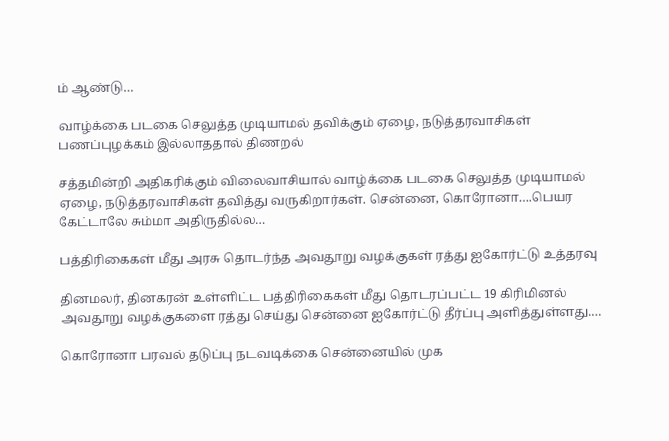ம் ஆண்டு…

வாழ்க்கை படகை செலுத்த முடியாமல் தவிக்கும் ஏழை, நடுத்தரவாசிகள் பணப்புழக்கம் இல்லாததால் திணறல்

சத்தமின்றி அதிகரிக்கும் விலைவாசியால் வாழ்க்கை படகை செலுத்த முடியாமல் ஏழை, நடுத்தரவாசிகள் தவித்து வருகிறார்கள். சென்னை, கொரோனா….பெயர கேட்டாலே சும்மா அதிருதில்ல…

பத்திரிகைகள் மீது அரசு தொடர்ந்த அவதூறு வழக்குகள் ரத்து ஐகோர்ட்டு உத்தரவு

தினமலர், தினகரன் உள்ளிட்ட பத்திரிகைகள் மீது தொடரப்பட்ட 19 கிரிமினல் அவதூறு வழக்குகளை ரத்து செய்து சென்னை ஐகோர்ட்டு தீர்ப்பு அளித்துள்ளது.…

கொரோனா பரவல் தடுப்பு நடவடிக்கை சென்னையில் முக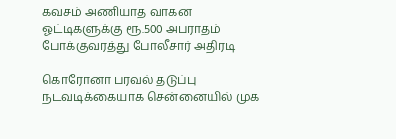கவசம் அணியாத வாகன ஓட்டிகளுக்கு ரூ.500 அபராதம் போக்குவரத்து போலீசார் அதிரடி

கொரோனா பரவல் தடுப்பு நடவடிக்கையாக சென்னையில் முக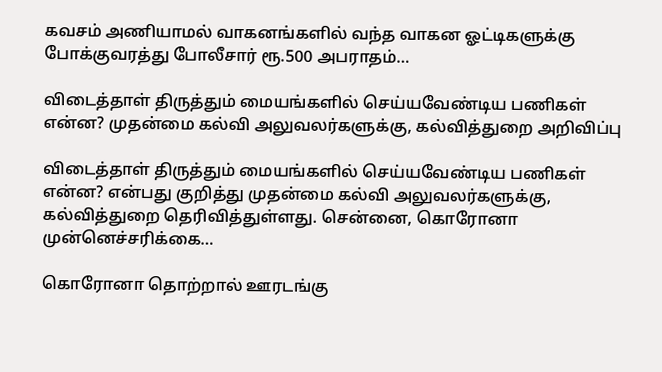கவசம் அணியாமல் வாகனங்களில் வந்த வாகன ஓட்டிகளுக்கு போக்குவரத்து போலீசார் ரூ.500 அபராதம்…

விடைத்தாள் திருத்தும் மையங்களில் செய்யவேண்டிய பணிகள் என்ன? முதன்மை கல்வி அலுவலர்களுக்கு, கல்வித்துறை அறிவிப்பு

விடைத்தாள் திருத்தும் மையங்களில் செய்யவேண்டிய பணிகள் என்ன? என்பது குறித்து முதன்மை கல்வி அலுவலர்களுக்கு, கல்வித்துறை தெரிவித்துள்ளது. சென்னை, கொரோனா முன்னெச்சரிக்கை…

கொரோனா தொற்றால் ஊரடங்கு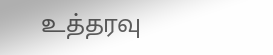உத்தரவு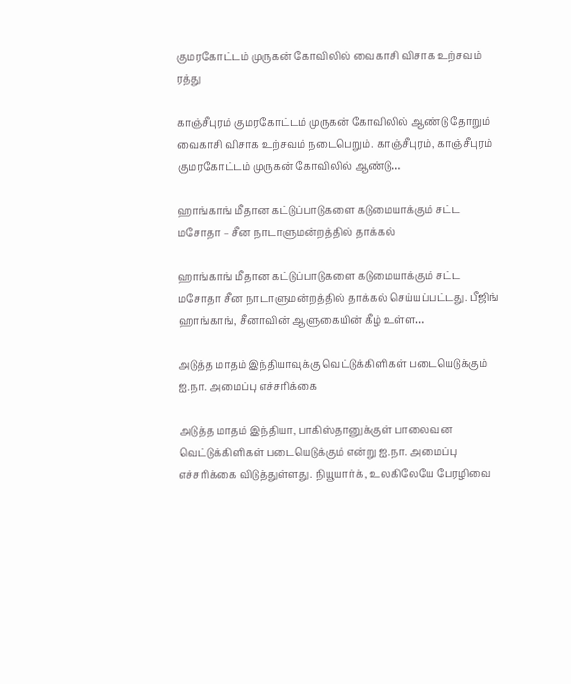குமரகோட்டம் முருகன் கோவிலில் வைகாசி விசாக உற்சவம் ரத்து

காஞ்சீபுரம் குமரகோட்டம் முருகன் கோவிலில் ஆண்டு தோறும் வைகாசி விசாக உற்சவம் நடைபெறும். காஞ்சீபுரம், காஞ்சீபுரம் குமரகோட்டம் முருகன் கோவிலில் ஆண்டு…

ஹாங்காங் மீதான கட்டுப்பாடுகளை கடுமையாக்கும் சட்ட மசோதா – சீன நாடாளுமன்றத்தில் தாக்கல்

ஹாங்காங் மீதான கட்டுப்பாடுகளை கடுமையாக்கும் சட்ட மசோதா சீன நாடாளுமன்றத்தில் தாக்கல் செய்யப்பட்டது. பீஜிங் ஹாங்காங், சீனாவின் ஆளுகையின் கீழ் உள்ள…

அடுத்த மாதம் இந்தியாவுக்கு வெட்டுக்கிளிகள் படையெடுக்கும் ஐ.நா. அமைப்பு எச்சரிக்கை

அடுத்த மாதம் இந்தியா, பாகிஸ்தானுக்குள் பாலைவன வெட்டுக்கிளிகள் படையெடுக்கும் என்று ஐ.நா. அமைப்பு எச்சரிக்கை விடுத்துள்ளது. நியூயார்க், உலகிலேயே பேரழிவை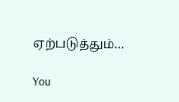ஏற்படுத்தும்…

You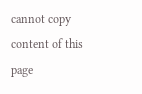cannot copy content of this page